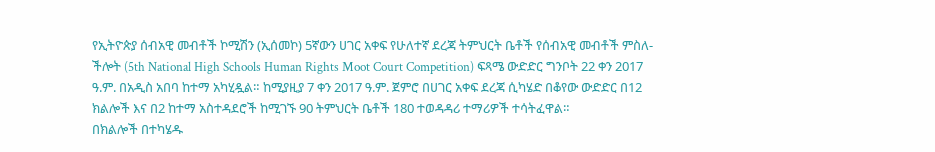የኢትዮጵያ ሰብአዊ መብቶች ኮሚሽን (ኢሰመኮ) 5ኛውን ሀገር አቀፍ የሁለተኛ ደረጃ ትምህርት ቤቶች የሰብአዊ መብቶች ምስለ-ችሎት (5th National High Schools Human Rights Moot Court Competition) ፍጻሜ ውድድር ግንቦት 22 ቀን 2017 ዓ.ም. በአዲስ አበባ ከተማ አካሂዷል። ከሚያዚያ 7 ቀን 2017 ዓ.ም. ጀምሮ በሀገር አቀፍ ደረጃ ሲካሄድ በቆየው ውድድር በ12 ክልሎች እና በ2 ከተማ አስተዳደሮች ከሚገኙ 90 ትምህርት ቤቶች 180 ተወዳዳሪ ተማሪዎች ተሳትፈዋል።
በክልሎች በተካሄዱ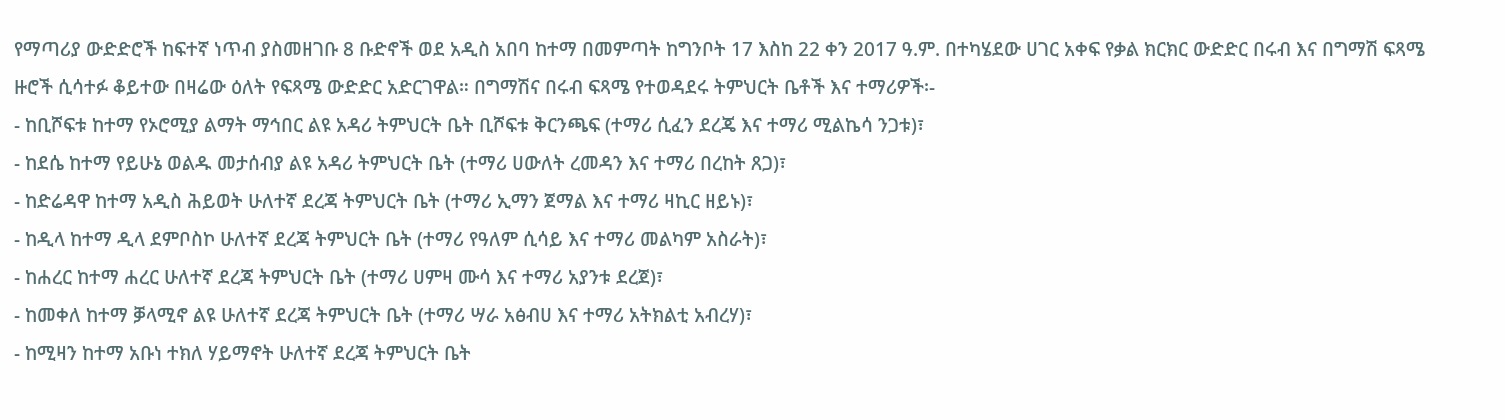የማጣሪያ ውድድሮች ከፍተኛ ነጥብ ያስመዘገቡ 8 ቡድኖች ወደ አዲስ አበባ ከተማ በመምጣት ከግንቦት 17 እስከ 22 ቀን 2017 ዓ.ም. በተካሄደው ሀገር አቀፍ የቃል ክርክር ውድድር በሩብ እና በግማሽ ፍጻሜ ዙሮች ሲሳተፉ ቆይተው በዛሬው ዕለት የፍጻሜ ውድድር አድርገዋል። በግማሽና በሩብ ፍጻሜ የተወዳደሩ ትምህርት ቤቶች እና ተማሪዎች፡-
- ከቢሾፍቱ ከተማ የኦሮሚያ ልማት ማኅበር ልዩ አዳሪ ትምህርት ቤት ቢሾፍቱ ቅርንጫፍ (ተማሪ ሲፈን ደረጄ እና ተማሪ ሚልኬሳ ንጋቱ)፣
- ከደሴ ከተማ የይሁኔ ወልዱ መታሰብያ ልዩ አዳሪ ትምህርት ቤት (ተማሪ ሀውለት ረመዳን እና ተማሪ በረከት ጸጋ)፣
- ከድሬዳዋ ከተማ አዲስ ሕይወት ሁለተኛ ደረጃ ትምህርት ቤት (ተማሪ ኢማን ጀማል እና ተማሪ ዛኪር ዘይኑ)፣
- ከዲላ ከተማ ዲላ ደምቦስኮ ሁለተኛ ደረጃ ትምህርት ቤት (ተማሪ የዓለም ሲሳይ እና ተማሪ መልካም አስራት)፣
- ከሐረር ከተማ ሐረር ሁለተኛ ደረጃ ትምህርት ቤት (ተማሪ ሀምዛ ሙሳ እና ተማሪ አያንቱ ደረጀ)፣
- ከመቀለ ከተማ ቓላሚኖ ልዩ ሁለተኛ ደረጃ ትምህርት ቤት (ተማሪ ሣራ አፅብሀ እና ተማሪ አትክልቲ አብረሃ)፣
- ከሚዛን ከተማ አቡነ ተክለ ሃይማኖት ሁለተኛ ደረጃ ትምህርት ቤት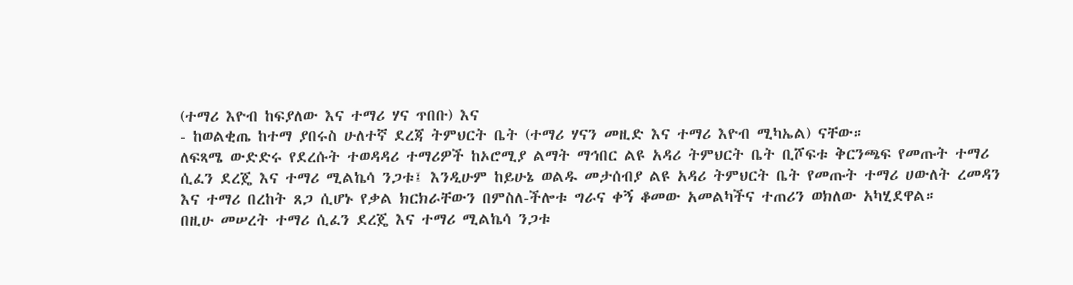(ተማሪ እዮብ ከፍያለው እና ተማሪ ሃና ጥበቡ) እና
- ከወልቂጤ ከተማ ያበሩስ ሁለተኛ ደረጃ ትምህርት ቤት (ተማሪ ሃናን መዚድ እና ተማሪ እዮብ ሚካኤል) ናቸው።
ለፍጻሜ ውድድሩ የደረሱት ተወዳዳሪ ተማሪዎች ከኦሮሚያ ልማት ማኅበር ልዩ አዳሪ ትምህርት ቤት ቢሾፍቱ ቅርንጫፍ የመጡት ተማሪ ሲፈን ደረጄ እና ተማሪ ሚልኬሳ ንጋቱ፤ እንዲሁም ከይሁኔ ወልዱ መታሰብያ ልዩ አዳሪ ትምህርት ቤት የመጡት ተማሪ ሀውለት ረመዳን እና ተማሪ በረከት ጸጋ ሲሆኑ የቃል ክርክራቸውን በምስለ-ችሎቱ ግራና ቀኝ ቆመው አመልካችና ተጠሪን ወክለው አካሂደዋል።
በዚሁ መሠረት ተማሪ ሲፈን ደረጄ እና ተማሪ ሚልኬሳ ንጋቱ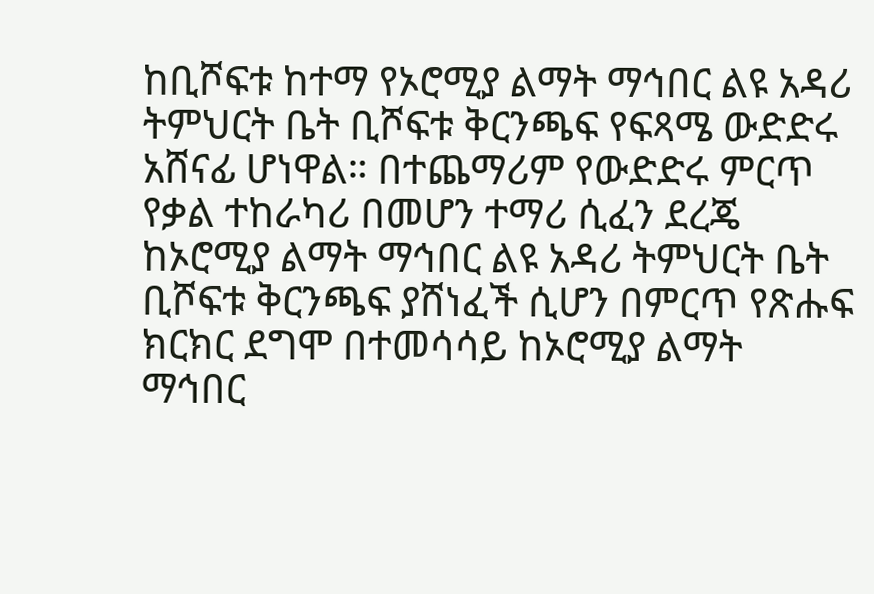ከቢሾፍቱ ከተማ የኦሮሚያ ልማት ማኅበር ልዩ አዳሪ ትምህርት ቤት ቢሾፍቱ ቅርንጫፍ የፍጻሜ ውድድሩ አሸናፊ ሆነዋል። በተጨማሪም የውድድሩ ምርጥ የቃል ተከራካሪ በመሆን ተማሪ ሲፈን ደረጄ ከኦሮሚያ ልማት ማኅበር ልዩ አዳሪ ትምህርት ቤት ቢሾፍቱ ቅርንጫፍ ያሸነፈች ሲሆን በምርጥ የጽሑፍ ክርክር ደግሞ በተመሳሳይ ከኦሮሚያ ልማት ማኅበር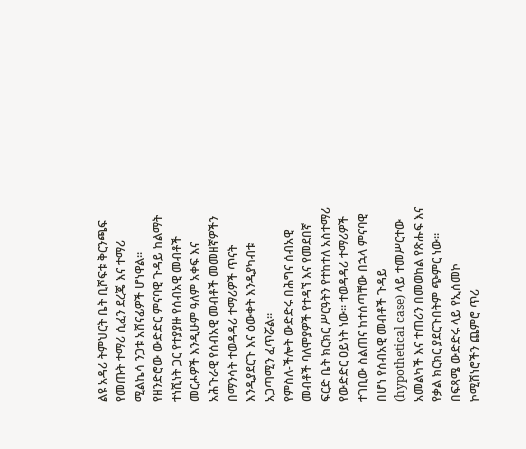ልዩ አዳሪ ትምህርት ቤት ቢሾፍቱ ቅርንጫፍ የመጡት ተማሪ ሲፈን ደረጄ እና ተማሪ ሚልኬሳ ንጋቱ አሸናፊዎች ሆነዋል።
የዘንድሮው ውድድር ምናባዊ ጉዳይ ከልማት ተነሺነት ጋር የተያያዙ የሰብአዊ መብቶች መርሖዎች እንዲሁም ዓለም አቀፍ እና አሕጉራዊ የሰብአዊ መብቶች መመዘኛዎችን በማንሳት ተወዳዳሪ ተማሪዎች ጥናት እንዲያደርጉ እና ዕውቀት እንዲያካብቱ አጋጣሚን ፈጥሯል።
የምስለ-ችሎት ውድድሩ በሕግና ሰብአዊ መብቶች ባለሞያዎች የተዳኘ እና የመደበኛ ፍርድ ቤት ክርክር ሥርዓትን የተከተለ አስተማሪ የውድድር ዐይነት ነው። ተወዳዳሪ ተማሪዎች ተገቢው ስልጠና ከተሰጣቸው በኋላ ምናባዊ በሆነ የሰብአዊ መብቶች ጉዳይ (hypothetical case) ላይ ተመሥርተው አመልካች እና ተጠሪን በመወከል የጽሑፍ እና የቃል ክርክር ያደርጉበትም ጭምር ነው።
በፍጻሜ ውድድሩ ላይ የኢሰመኮ ኮሚሽነሮችን ጨምሮ ጥሪ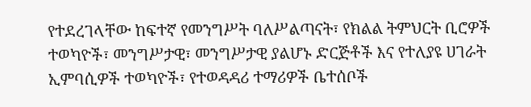የተደረገላቸው ከፍተኛ የመንግሥት ባለሥልጣናት፣ የክልል ትምህርት ቢሮዎች ተወካዮች፣ መንግሥታዊ፣ መንግሥታዊ ያልሆኑ ድርጅቶች እና የተለያዩ ሀገራት ኢምባሲዎች ተወካዮች፣ የተወዳዳሪ ተማሪዎች ቤተሰቦች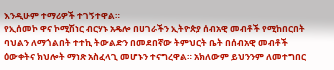እንዲሁም ተማሪዎች ተገኝተዋል።
የኢሰመኮ ዋና ኮሚሽነር ብርሃኑ አዴሎ በሀገራችን ኢትዮጵያ ሰብአዊ መብቶች የሚከበርበት ባህልን ለማጎልበት ተተኪ ትውልድን በመደበኛው ትምህርት ቤት በሰብአዊ መብቶች ዕውቀትና ክህሎት ማነጽ አስፈላጊ መሆኑን ተናግረዋል። አክለውም ይህንንም ለመተግበር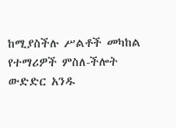ከሚያስችሉ ሥልቶች መካከል የተማሪዎች ምስለ-ችሎት ውድድር አንዱ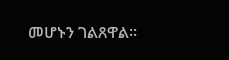መሆኑን ገልጸዋል።